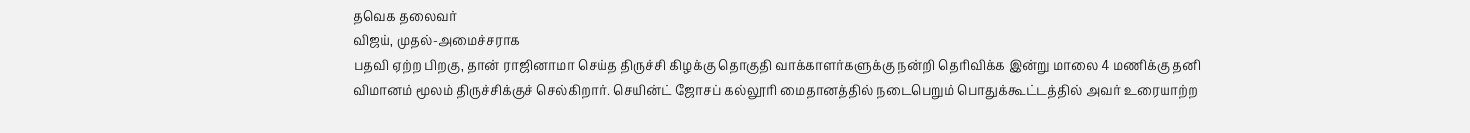தவெக தலைவர்
விஜய், முதல்-அமைச்சராக
பதவி ஏற்ற பிறகு, தான் ராஜினாமா செய்த திருச்சி கிழக்கு தொகுதி வாக்காளர்களுக்கு நன்றி தெரிவிக்க இன்று மாலை 4 மணிக்கு தனி விமானம் மூலம் திருச்சிக்குச் செல்கிறார். செயின்ட் ஜோசப் கல்லூரி மைதானத்தில் நடைபெறும் பொதுக்கூட்டத்தில் அவர் உரையாற்ற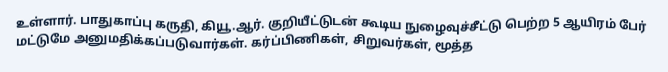உள்ளார். பாதுகாப்பு கருதி, கியூ.ஆர். குறியீட்டுடன் கூடிய நுழைவுச்சீட்டு பெற்ற 5 ஆயிரம் பேர் மட்டுமே அனுமதிக்கப்படுவார்கள். கர்ப்பிணிகள், சிறுவர்கள், மூத்த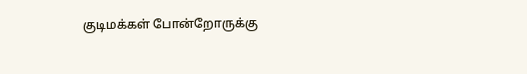குடிமக்கள் போன்றோருக்கு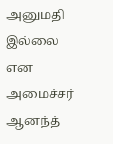அனுமதி இல்லை என அமைச்சர் ஆனந்த்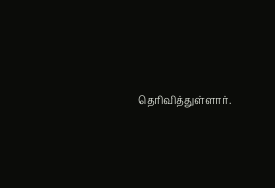தெரிவித்துள்ளார்.